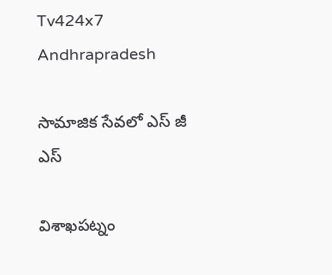Tv424x7
Andhrapradesh

సామాజిక సేవలో ఎస్ జీ ఎస్

విశాఖపట్నం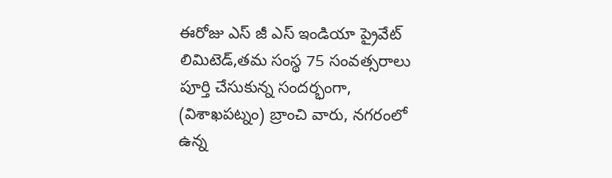ఈరోజు ఎస్ జీ ఎస్ ఇండియా ప్రైవేట్ లిమిటెడ్,తమ సంస్థ 75 సంవత్సరాలు పూర్తి చేసుకున్న సందర్భంగా, (విశాఖపట్నం) బ్రాంచి వారు, నగరంలో ఉన్న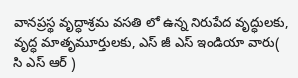వానప్రస్థ వృద్ధాశ్రమ వసతి లో ఉన్న నిరుపేద వృద్ధులకు, వృద్ధ మాతృమూర్తులకు, ఎస్ జీ ఎస్ ఇండియా వారు( సి ఎస్ ఆర్ )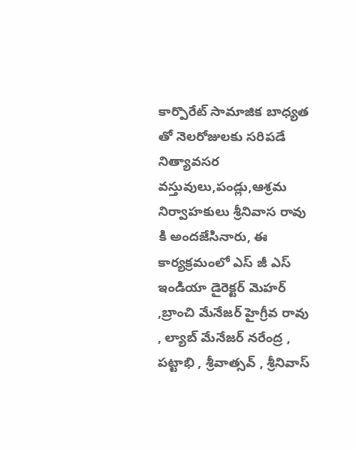కార్పొరేట్ సామాజిక బాధ్యత తో నెలరోజులకు సరిపడే నిత్యావసర వస్తువులు,పండ్లు,ఆశ్రమ నిర్వాహకులు శ్రీనివాస రావు కి అందజేసినారు, ఈ కార్యక్రమంలో ఎస్ జీ ఎస్ ఇండియా డైరెక్టర్ మెహర్ ,బ్రాంచి మేనేజర్ హైగ్రీవ రావు , ల్యాబ్ మేనేజర్ నరేంద్ర , పట్టాభి , శ్రీవాత్సవ్ , శ్రీనివాస్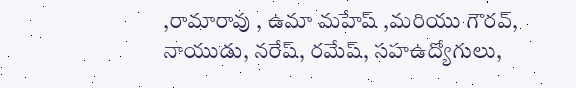,రామారావు , ఉమా మహేష్ ,మరియు గౌరవ్, నాయుడు, నరేష్, రమేష్, సహఉద్యోగులు,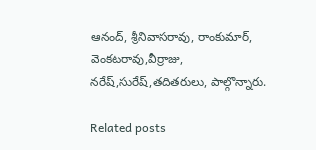ఆనంద్, శ్రీనివాసరావు, రాంకుమార్, వెంకటరావు,వీర్రాజు, నరేష్,సురేష్,తదితరులు, పాల్గొన్నారు.

Related posts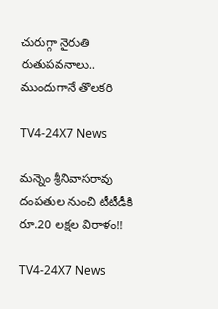చురుగ్గా నైరుతి రుతుపవనాలు.. ముందుగానే తొలకరి

TV4-24X7 News

మన్నెం శ్రీనివాసరావు దంపతుల నుంచి టీటీడీకి రూ.20 లక్షల విరాళం!!

TV4-24X7 News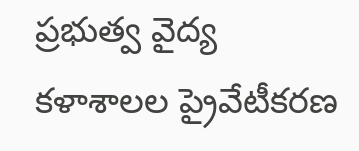ప్రభుత్వ వైద్య కళాశాలల ప్రైవేటీకరణ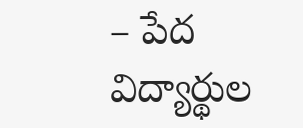– పేద విద్యార్థుల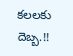కలలకు దెబ్బ.!!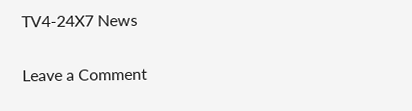TV4-24X7 News

Leave a Comment